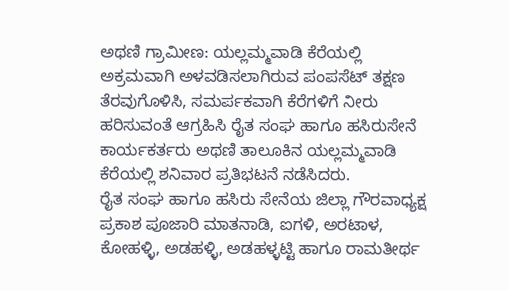ಅಥಣಿ ಗ್ರಾಮೀಣ: ಯಲ್ಲಮ್ಮವಾಡಿ ಕೆರೆಯಲ್ಲಿ ಅಕ್ರಮವಾಗಿ ಅಳವಡಿಸಲಾಗಿರುವ ಪಂಪಸೆಟ್ ತಕ್ಷಣ ತೆರವುಗೊಳಿಸಿ, ಸಮರ್ಪಕವಾಗಿ ಕೆರೆಗಳಿಗೆ ನೀರು ಹರಿಸುವಂತೆ ಆಗ್ರಹಿಸಿ ರೈತ ಸಂಘ ಹಾಗೂ ಹಸಿರುಸೇನೆ ಕಾರ್ಯಕರ್ತರು ಅಥಣಿ ತಾಲೂಕಿನ ಯಲ್ಲಮ್ಮವಾಡಿ ಕೆರೆಯಲ್ಲಿ ಶನಿವಾರ ಪ್ರತಿಭಟನೆ ನಡೆಸಿದರು.
ರೈತ ಸಂಘ ಹಾಗೂ ಹಸಿರು ಸೇನೆಯ ಜಿಲ್ಲಾ ಗೌರವಾಧ್ಯಕ್ಷ ಪ್ರಕಾಶ ಪೂಜಾರಿ ಮಾತನಾಡಿ, ಐಗಳಿ, ಅರಟಾಳ, ಕೋಹಳ್ಳಿ, ಅಡಹಳ್ಳಿ, ಅಡಹಳ್ಳಟ್ಟಿ ಹಾಗೂ ರಾಮತೀರ್ಥ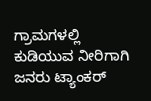ಗ್ರಾಮಗಳಲ್ಲಿ ಕುಡಿಯುವ ನೀರಿಗಾಗಿ ಜನರು ಟ್ಯಾಂಕರ್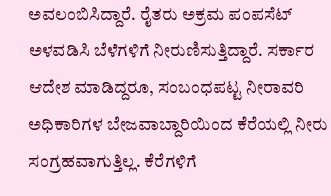ಅವಲಂಬಿಸಿದ್ದಾರೆ. ರೈತರು ಅಕ್ರಮ ಪಂಪಸೆಟ್ ಅಳವಡಿಸಿ ಬೆಳೆಗಳಿಗೆ ನೀರುಣಿಸುತ್ತಿದ್ದಾರೆ. ಸರ್ಕಾರ ಆದೇಶ ಮಾಡಿದ್ದರೂ, ಸಂಬಂಧಪಟ್ಟ ನೀರಾವರಿ ಅಧಿಕಾರಿಗಳ ಬೇಜವಾಬ್ದಾರಿಯಿಂದ ಕೆರೆಯಲ್ಲಿ ನೀರು ಸಂಗ್ರಹವಾಗುತ್ತಿಲ್ಲ. ಕೆರೆಗಳಿಗೆ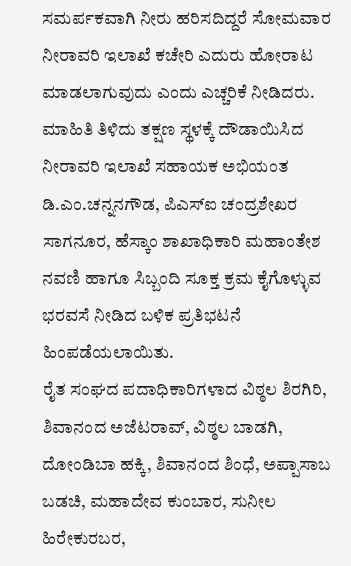ಸಮರ್ಪಕವಾಗಿ ನೀರು ಹರಿಸದಿದ್ದರೆ ಸೋಮವಾರ ನೀರಾವರಿ ಇಲಾಖೆ ಕಚೇರಿ ಎದುರು ಹೋರಾಟ ಮಾಡಲಾಗುವುದು ಎಂದು ಎಚ್ಚರಿಕೆ ನೀಡಿದರು.
ಮಾಹಿತಿ ತಿಳಿದು ತಕ್ಷಣ ಸ್ಥಳಕ್ಕೆ ದೌಡಾಯಿಸಿದ ನೀರಾವರಿ ಇಲಾಖೆ ಸಹಾಯಕ ಅಭಿಯಂತ ಡಿ.ಎಂ.ಚನ್ನನಗೌಡ, ಪಿಎಸ್ಐ ಚಂದ್ರಶೇಖರ ಸಾಗನೂರ, ಹೆಸ್ಕಾಂ ಶಾಖಾಧಿಕಾರಿ ಮಹಾಂತೇಶ ನವಣಿ ಹಾಗೂ ಸಿಬ್ಬಂದಿ ಸೂಕ್ತ ಕ್ರಮ ಕೈಗೊಳ್ಳುವ ಭರವಸೆ ನೀಡಿದ ಬಳಿಕ ಪ್ರತಿಭಟನೆ ಹಿಂಪಡೆಯಲಾಯಿತು.
ರೈತ ಸಂಘದ ಪದಾಧಿಕಾರಿಗಳಾದ ವಿಠ್ಠಲ ಶಿರಗಿರಿ, ಶಿವಾನಂದ ಅಜೆಟರಾವ್, ವಿಠ್ಠಲ ಬಾಡಗಿ, ದೋಂಡಿಬಾ ಹಕ್ಕಿ, ಶಿವಾನಂದ ಶಿಂಧೆ, ಅಪ್ಪಾಸಾಬ ಬಡಚಿ, ಮಹಾದೇವ ಕುಂಬಾರ, ಸುನೀಲ ಹಿರೇಕುರಬರ,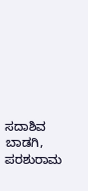ಸದಾಶಿವ ಬಾಡಗಿ, ಪರಶುರಾಮ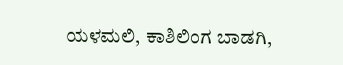ಯಳಮಲಿ, ಕಾಶಿಲಿಂಗ ಬಾಡಗಿ,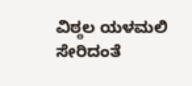ವಿಠ್ಠಲ ಯಳಮಲಿ ಸೇರಿದಂತೆ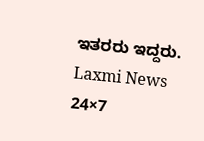ಇತರರು ಇದ್ದರು.
Laxmi News 24×7